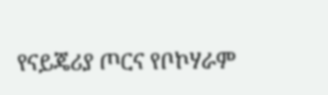የናይጄሪያ ጦርና የቦኮሃራም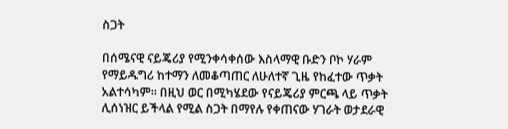ስጋት

በሰሜናዊ ናይጄሪያ የሚንቀሳቀሰው እስላማዊ ቡድን ቦኮ ሃራም የማይዱግሪ ከተማን ለመቆጣጠር ለሁለተኛ ጊዜ የከፈተው ጥቃት አልተሳካም። በዚህ ወር በሚካሄደው የናይጄሪያ ምርጫ ላይ ጥቃት ሊሰነዝር ይችላል የሚል ስጋት በማየሉ የቀጠናው ሃገራት ወታደራዊ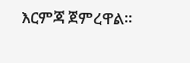እርምጃ ጀምረዋል።